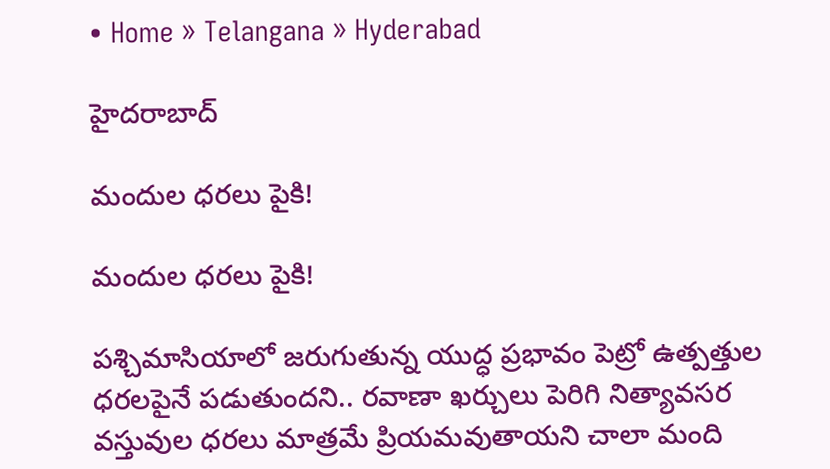• Home » Telangana » Hyderabad

హైదరాబాద్

మందుల ధరలు పైకి!

మందుల ధరలు పైకి!

పశ్చిమాసియాలో జరుగుతున్న యుద్ధ ప్రభావం పెట్రో ఉత్పత్తుల ధరలపైనే పడుతుందని.. రవాణా ఖర్చులు పెరిగి నిత్యావసర వస్తువుల ధరలు మాత్రమే ప్రియమవుతాయని చాలా మంది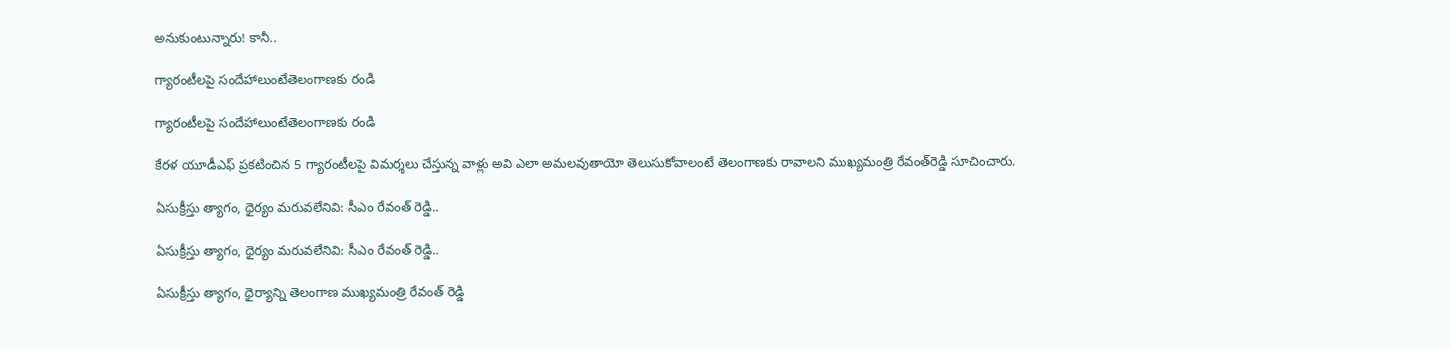అనుకుంటున్నారు! కానీ..

గ్యారంటీలపై సందేహాలుంటేతెలంగాణకు రండి

గ్యారంటీలపై సందేహాలుంటేతెలంగాణకు రండి

కేరళ యూడీఎఫ్‌ ప్రకటించిన 5 గ్యారంటీలపై విమర్శలు చేస్తున్న వాళ్లు అవి ఎలా అమలవుతాయో తెలుసుకోవాలంటే తెలంగాణకు రావాలని ముఖ్యమంత్రి రేవంత్‌రెడ్డి సూచించారు.

ఏసుక్రీస్తు త్యాగం, ధైర్యం మరువలేనివి: సీఎం రేవంత్ రెడ్డి..

ఏసుక్రీస్తు త్యాగం, ధైర్యం మరువలేనివి: సీఎం రేవంత్ రెడ్డి..

ఏసుక్రీస్తు త్యాగం, ధైర్యాన్ని తెలంగాణ ముఖ్యమంత్రి రేవంత్ రెడ్డి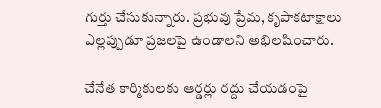గుర్తు చేసుకున్నారు. ప్రభువు ప్రేమ, కృపాకటాక్షాలు ఎల్లప్పుడూ ప్రజలపై ఉండాలని అభిలషించారు.

చేనేత కార్మికులకు ఆర్డర్లు రద్దు చేయడంపై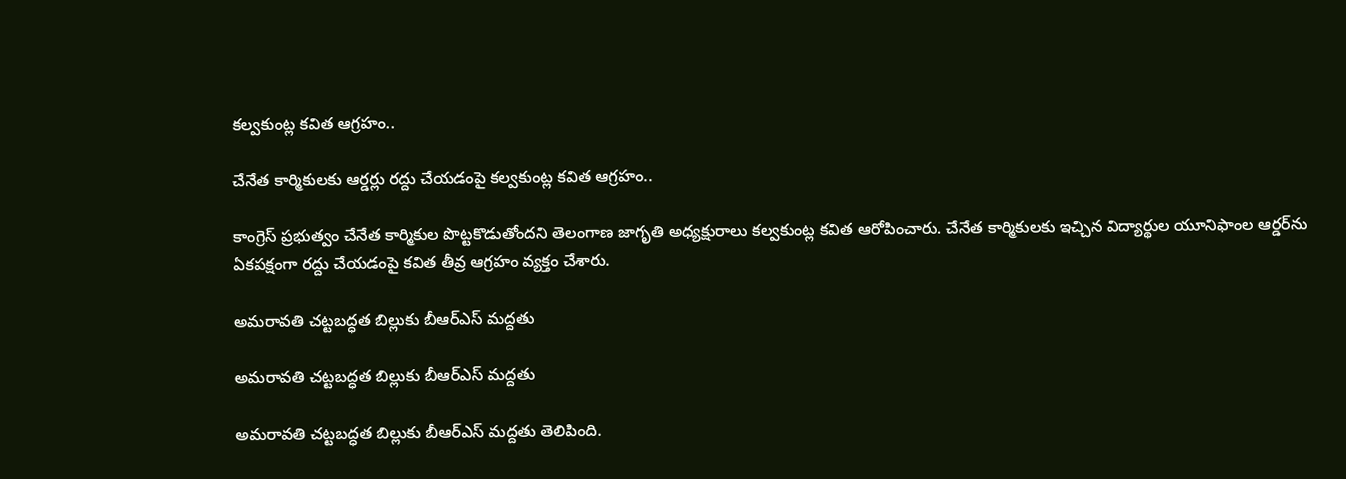కల్వకుంట్ల కవిత ఆగ్రహం..

చేనేత కార్మికులకు ఆర్డర్లు రద్దు చేయడంపై కల్వకుంట్ల కవిత ఆగ్రహం..

కాంగ్రెస్ ప్రభుత్వం చేనేత కార్మికుల పొట్టకొడుతోందని తెలంగాణ జాగృతి అధ్యక్షురాలు కల్వకుంట్ల కవిత ఆరోపించారు. చేనేత కార్మికులకు ఇచ్చిన విద్యార్థుల యూనిఫాంల ఆర్డర్‌ను ఏకపక్షంగా రద్దు చేయడంపై కవిత తీవ్ర ఆగ్రహం వ్యక్తం చేశారు.

అమరావతి చట్టబద్ధత బిల్లుకు బీఆర్‌ఎస్ మద్దతు

అమరావతి చట్టబద్ధత బిల్లుకు బీఆర్‌ఎస్ మద్దతు

అమరావతి చట్టబద్ధత బిల్లుకు బీఆర్‌ఎస్ మద్దతు తెలిపింది.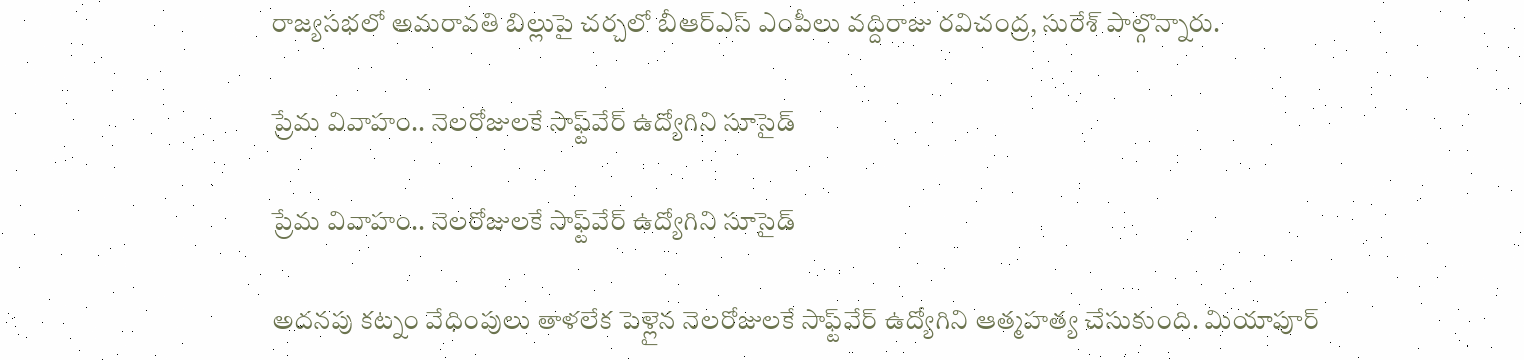రాజ్యసభలో అమరావతి బిల్లుపై చర్చలో బీఆర్‌ఎస్ ఎంపీలు వద్దిరాజు రవిచంద్ర, సురేశ్ పాల్గొన్నారు.

ప్రేమ వివాహం.. నెలరోజులకే సాఫ్ట్‌వేర్ ఉద్యోగిని సూసైడ్

ప్రేమ వివాహం.. నెలరోజులకే సాఫ్ట్‌వేర్ ఉద్యోగిని సూసైడ్

అదనపు కట్నం వేధింపులు తాళలేక పెళ్లైన నెలరోజులకే సాఫ్ట్‌వేర్ ఉద్యోగిని ఆత్మహత్య చేసుకుంది. మియాపూర్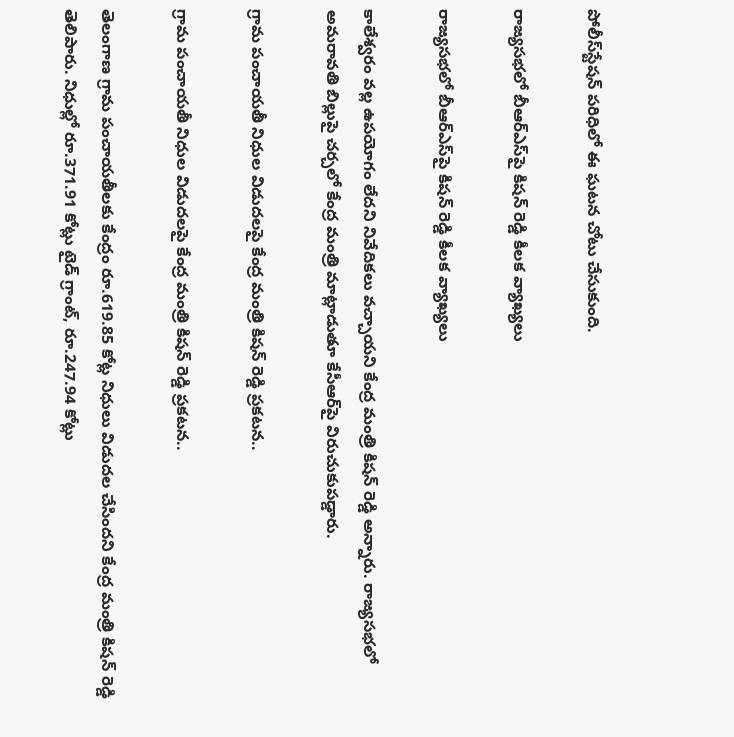పోలీస్‌స్టేషన్ పరిధిలో ఈ ఘటన చోటు చేసుకుంది.

రాజ్యసభలో బీఆర్‌ఎస్‌పై కిషన్ రెడ్డి కీలక వ్యాఖ్యలు

రాజ్యసభలో బీఆర్‌ఎస్‌పై కిషన్ రెడ్డి కీలక వ్యాఖ్యలు

కాలేశ్వరం వల్ల ఉపయోగం లేదని నివేదికలు వచ్చాయని కేంద్ర మంత్రి కిషన్ రెడ్డి అన్నారు. రాజ్యసభలో అమరావతి బిల్లుపై చర్చలో కేంద్ర మంత్రి మాట్లాడుతూ కేసీఆర్‌పై విరుచుకుపడ్డారు.

గ్రామ పంచాయతీ నిధుల విడుదలపై కేంద్ర మంత్రి కిషన్ రెడ్డి ప్రకటన..

గ్రామ పంచాయతీ నిధుల విడుదలపై కేంద్ర మంత్రి కిషన్ రెడ్డి ప్రకటన..

తెలంగాణ గ్రామ పంచాయతీలకు కేంద్రం రూ.619.85 కోట్ల నిధులు విడుదల చేసిందని కేంద్ర మంత్రి కిషన్ రెడ్డి తెలిపారు. నిధుల్లో రూ.371.91 కోట్లు టైడ్ గ్రాంట్, రూ.247.94 కోట్లు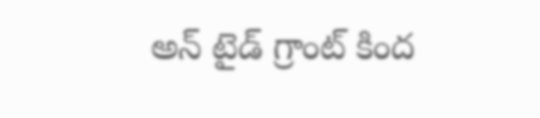అన్ టైడ్ గ్రాంట్ కింద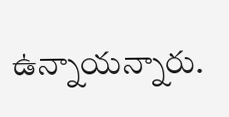ఉన్నాయన్నారు.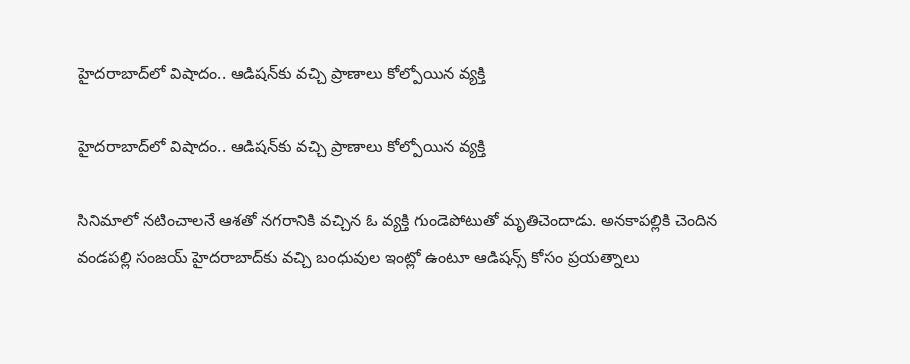హైదరాబాద్‌లో విషాదం.. ఆడిషన్‌కు వచ్చి ప్రాణాలు కోల్పోయిన వ్యక్తి

హైదరాబాద్‌లో విషాదం.. ఆడిషన్‌కు వచ్చి ప్రాణాలు కోల్పోయిన వ్యక్తి

సినిమాలో నటించాలనే ఆశతో నగరానికి వచ్చిన ఓ వ్యక్తి గుండెపోటుతో మృతిచెందాడు. అనకాపల్లికి చెందిన వండపల్లి సంజయ్‌ హైదరాబాద్‌కు వచ్చి బంధువుల ఇంట్లో ఉంటూ ఆడిషన్స్‌ కోసం ప్రయత్నాలు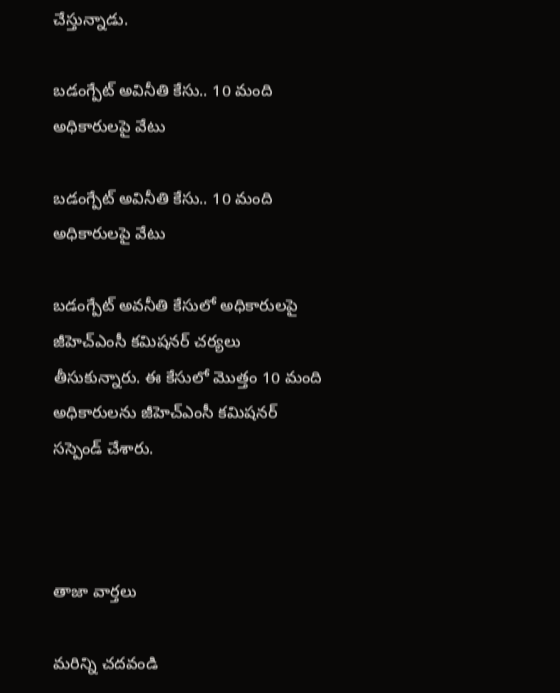చేస్తున్నాడు.

బడంగ్పేట్ అవినీతి కేసు.. 10 మంది అధికారులపై వేటు

బడంగ్పేట్ అవినీతి కేసు.. 10 మంది అధికారులపై వేటు

బడంగ్పేట్ అవనీతి కేసులో అధికారులపై జీహెచ్‌ఎంసీ కమిషనర్ చర్యలు తీసుకున్నారు. ఈ కేసులో మొత్తం 10 మంది అధికారులను జీహెచ్‌ఎంసీ కమిషనర్ సస్పెండ్ చేశారు.



తాజా వార్తలు

మరిన్ని చదవండి